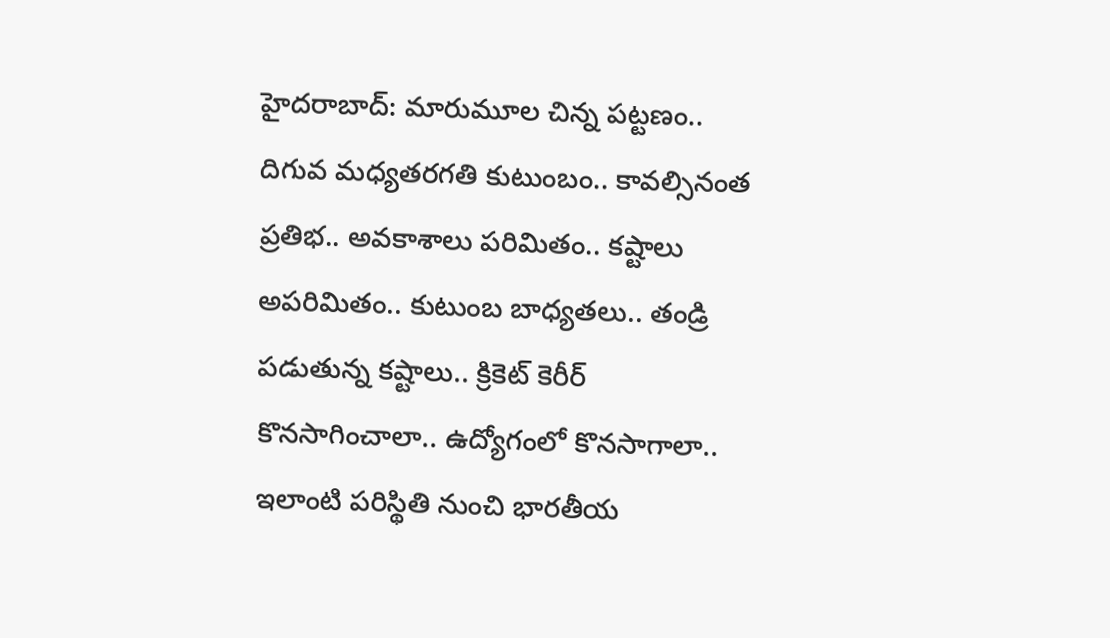హైదరాబాద్: మారుమూల చిన్న పట్టణం.. దిగువ మధ్యతరగతి కుటుంబం.. కావల్సినంత ప్రతిభ.. అవకాశాలు పరిమితం.. కష్టాలు అపరిమితం.. కుటుంబ బాధ్యతలు.. తండ్రి పడుతున్న కష్టాలు.. క్రికెట్ కెరీర్ కొనసాగించాలా.. ఉద్యోగంలో కొనసాగాలా.. ఇలాంటి పరిస్థితి నుంచి భారతీయ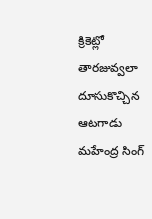క్రికెట్లో తారజువ్వలా దూసుకొచ్చిన ఆటగాడు మహేంద్ర సింగ్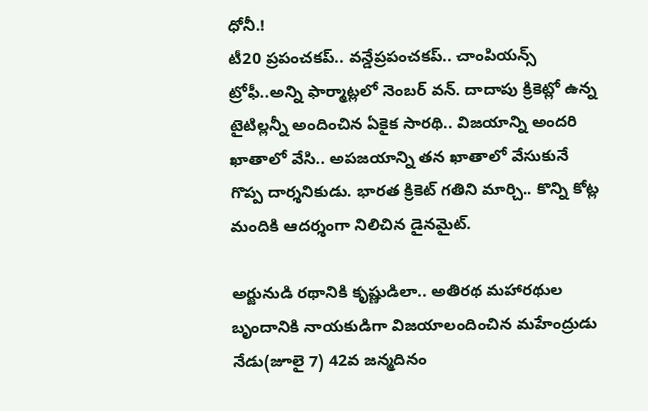ధోనీ.!
టీ20 ప్రపంచకప్.. వన్డేప్రపంచకప్.. చాంపియన్స్ ట్రోఫీ..అన్ని ఫార్మాట్లలో నెంబర్ వన్. దాదాపు క్రికెట్లో ఉన్న టైటిల్లన్నీ అందించిన ఏకైక సారథి.. విజయాన్ని అందరి ఖాతాలో వేసి.. అపజయాన్ని తన ఖాతాలో వేసుకునే గొప్ప దార్శనికుడు. భారత క్రికెట్ గతిని మార్చి.. కొన్ని కోట్ల మందికి ఆదర్శంగా నిలిచిన డైనమైట్.

అర్జునుడి రథానికి కృష్ణుడిలా.. అతిరథ మహారథుల బృందానికి నాయకుడిగా విజయాలందించిన మహేంద్రుడు నేడు(జూలై 7) 42వ జన్మదినం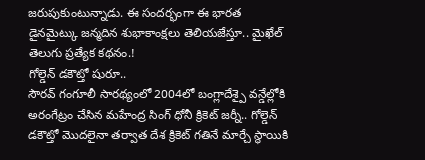జరుపుకుంటున్నాడు. ఈ సందర్భంగా ఈ భారత డైనమైట్కు జన్మదిన శుభాకాంక్షలు తెలియజేస్తూ.. మైఖేల్ తెలుగు ప్రత్యేక కథనం.!
గోల్డెన్ డకౌట్తో షురూ..
సౌరవ్ గంగూలీ సారథ్యంలో 2004లో బంగ్లాదేశ్పై వన్డేల్లోకి అరంగేట్రం చేసిన మహేంద్ర సింగ్ ధోనీ క్రికెట్ జర్నీ.. గోల్డెన్ డకౌట్తో మొదలైనా తర్వాత దేశ క్రికెట్ గతినే మార్చే స్థాయికి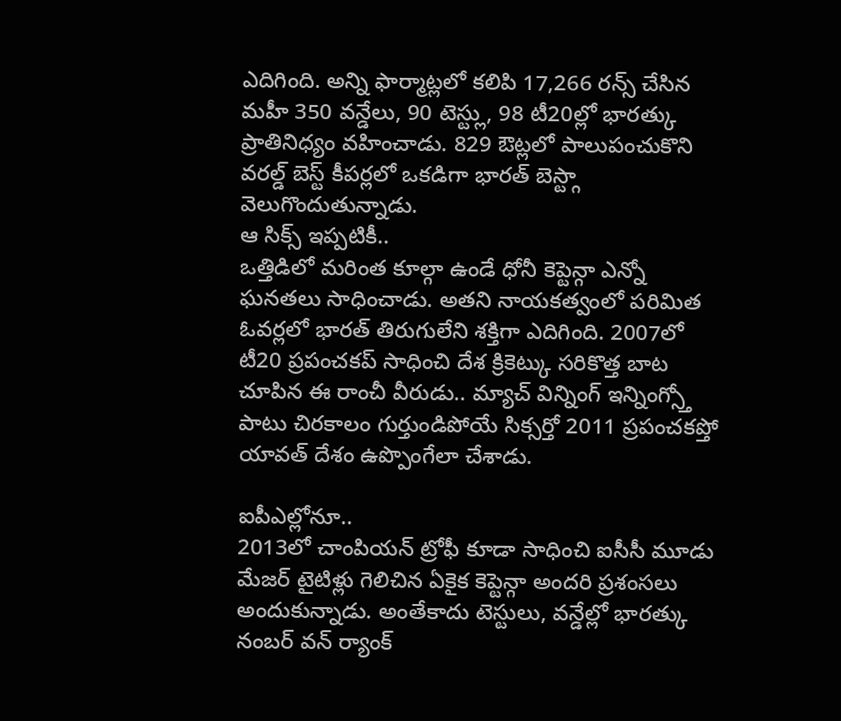ఎదిగింది. అన్ని ఫార్మాట్లలో కలిపి 17,266 రన్స్ చేసిన మహీ 350 వన్డేలు, 90 టెస్ట్లు, 98 టీ20ల్లో భారత్కు ప్రాతినిధ్యం వహించాడు. 829 ఔట్లలో పాలుపంచుకొని వరల్డ్ బెస్ట్ కీపర్లలో ఒకడిగా భారత్ బెస్ట్గా వెలుగొందుతున్నాడు.
ఆ సిక్స్ ఇప్పటికీ..
ఒత్తిడిలో మరింత కూల్గా ఉండే ధోనీ కెప్టెన్గా ఎన్నో ఘనతలు సాధించాడు. అతని నాయకత్వంలో పరిమిత ఓవర్లలో భారత్ తిరుగులేని శక్తిగా ఎదిగింది. 2007లో టీ20 ప్రపంచకప్ సాధించి దేశ క్రికెట్కు సరికొత్త బాట చూపిన ఈ రాంచీ వీరుడు.. మ్యాచ్ విన్నింగ్ ఇన్నింగ్స్తో పాటు చిరకాలం గుర్తుండిపోయే సిక్సర్తో 2011 ప్రపంచకప్తో యావత్ దేశం ఉప్పొంగేలా చేశాడు.

ఐపీఎల్లోనూ..
2013లో చాంపియన్ ట్రోఫీ కూడా సాధించి ఐసీసీ మూడు మేజర్ టైటిళ్లు గెలిచిన ఏకైక కెప్టెన్గా అందరి ప్రశంసలు అందుకున్నాడు. అంతేకాదు టెస్టులు, వన్డేల్లో భారత్కు నంబర్ వన్ ర్యాంక్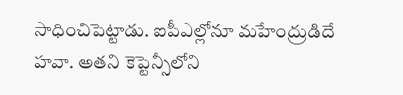సాధించిపెట్టాడు. ఐపీఎల్లోనూ మహేంద్రుడిదే హవా. అతని కెప్టెన్సీలోని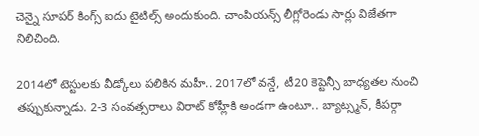చెన్నై సూపర్ కింగ్స్ ఐదు టైటిల్స్ అందుకుంది. చాంపియన్స్ లీగ్లోరెండు సార్లు విజేతగా నిలిచింది.

2014లో టెస్టులకు వీడ్కోలు పలికిన మహీ.. 2017లో వన్డే, టీ20 కెప్టెన్సీ బాధ్యతల నుంచి తప్పుకున్నాడు. 2-3 సంవత్సరాలు విరాట్ కోహ్లీకి అండగా ఉంటూ.. బ్యాట్స్మన్, కీపర్గా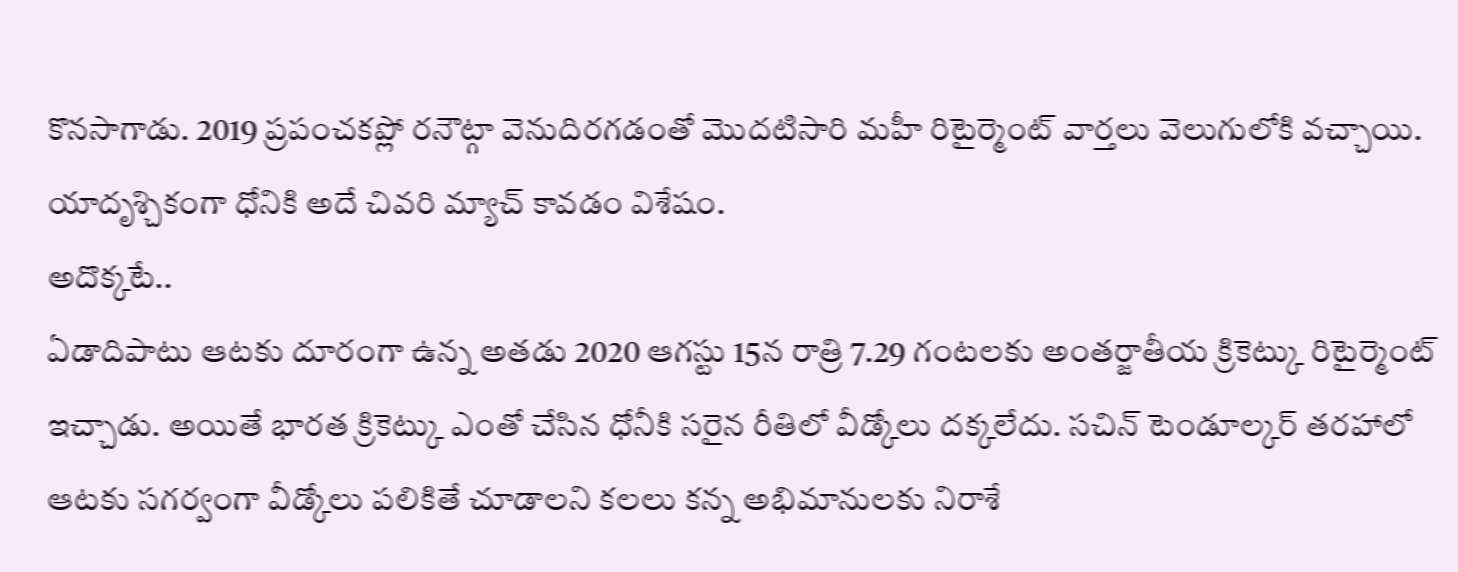కొనసాగాడు. 2019 ప్రపంచకప్లో రనౌట్గా వెనుదిరగడంతో మొదటిసారి మహీ రిటైర్మెంట్ వార్తలు వెలుగులోకి వచ్చాయి. యాదృశ్చికంగా ధోనికి అదే చివరి మ్యాచ్ కావడం విశేషం.
అదొక్కటే..
ఏడాదిపాటు ఆటకు దూరంగా ఉన్న అతడు 2020 ఆగస్టు 15న రాత్రి 7.29 గంటలకు అంతర్జాతీయ క్రికెట్కు రిటైర్మెంట్ ఇచ్చాడు. అయితే భారత క్రికెట్కు ఎంతో చేసిన ధోనీకి సరైన రీతిలో వీడ్కోలు దక్కలేదు. సచిన్ టెండూల్కర్ తరహాలో ఆటకు సగర్వంగా వీడ్కోలు పలికితే చూడాలని కలలు కన్న అభిమానులకు నిరాశే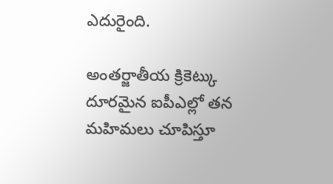ఎదురైంది.

అంతర్జాతీయ క్రికెట్కు దూరమైన ఐపీఎల్లో తన మహిమలు చూపిస్తూ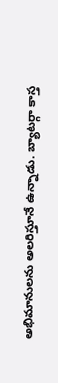అభిమానులను అలరిస్తూనే ఉన్నాడు. బ్యాటర్గా కాస్త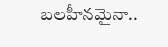బలహీనమైనా..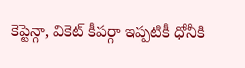కెప్టెన్గా, వికెట్ కీపర్గా ఇప్పటికీ ధోనీకి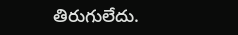తిరుగులేదు.